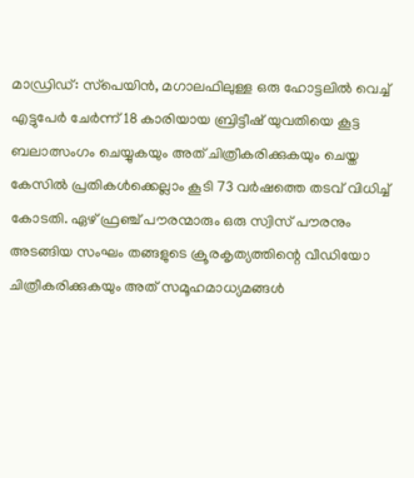മാഡ്രിഡ്: സ്‌പെയിന്‍, മഗാലഫിലുള്ള ഒരു ഹോട്ടലില്‍ വെച്ച് എട്ടുപേര്‍ ചേര്‍ന്ന് 18 കാരിയായ ബ്രിട്ടീഷ് യുവതിയെ കൂട്ട ബലാത്സംഗം ചെയ്യുകയും അത് ചിത്രീകരിക്കുകയും ചെയ്ത കേസില്‍ പ്രതികള്‍ക്കെല്ലാം കൂടി 73 വര്‍ഷത്തെ തടവ് വിധിച്ച് കോടതി. ഏഴ് ഫ്രഞ്ച് പൗരന്മാരും ഒരു സ്വിസ് പൗരനും അടങ്ങിയ സംഘം തങ്ങളുടെ ക്രൂരകൃത്യത്തിന്റെ വീഡിയോ ചിത്രീകരിക്കുകയും അത് സമൂഹമാധ്യമങ്ങള്‍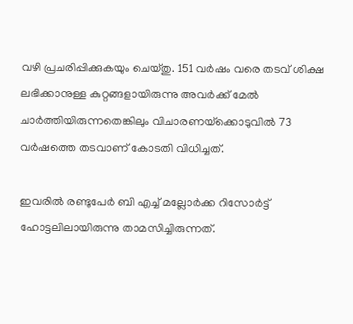വഴി പ്രചരിപ്പിക്കുകയും ചെയ്തു. 151 വര്‍ഷം വരെ തടവ് ശിക്ഷ ലഭിക്കാനുള്ള കുറ്റങ്ങളായിരുന്നു അവര്‍ക്ക് മേല്‍ ചാര്‍ത്തിയിരുന്നതെങ്കിലും വിചാരണയ്‌ക്കൊടുവില്‍ 73 വര്‍ഷത്തെ തടവാണ് കോടതി വിധിച്ചത്.

ഇവരില്‍ രണ്ടുപേര്‍ ബി എച്ച് മല്ലോര്‍ക്ക റിസോര്‍ട്ട് ഹോട്ടലിലായിരുന്നു താമസിച്ചിരുന്നത്.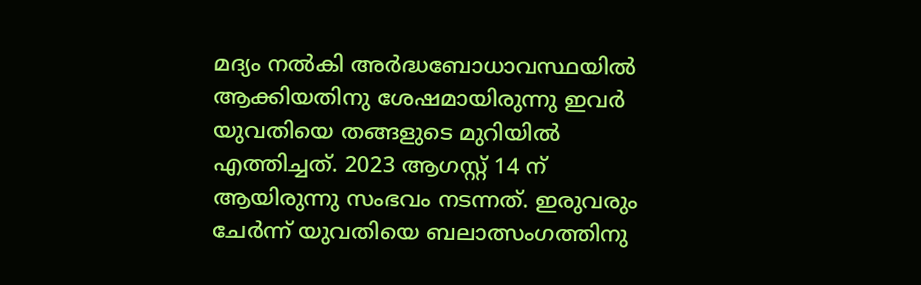മദ്യം നല്‍കി അര്‍ദ്ധബോധാവസ്ഥയില്‍ ആക്കിയതിനു ശേഷമായിരുന്നു ഇവര്‍ യുവതിയെ തങ്ങളുടെ മുറിയില്‍ എത്തിച്ചത്. 2023 ആഗസ്റ്റ് 14 ന് ആയിരുന്നു സംഭവം നടന്നത്. ഇരുവരും ചേര്‍ന്ന് യുവതിയെ ബലാത്സംഗത്തിനു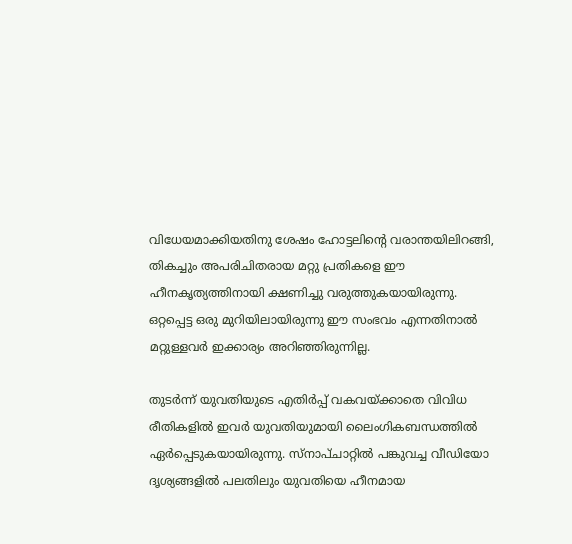വിധേയമാക്കിയതിനു ശേഷം ഹോട്ടലിന്റെ വരാന്തയിലിറങ്ങി, തികച്ചും അപരിചിതരായ മറ്റു പ്രതികളെ ഈ ഹീനകൃത്യത്തിനായി ക്ഷണിച്ചു വരുത്തുകയായിരുന്നു. ഒറ്റപ്പെട്ട ഒരു മുറിയിലായിരുന്നു ഈ സംഭവം എന്നതിനാല്‍ മറ്റുള്ളവര്‍ ഇക്കാര്യം അറിഞ്ഞിരുന്നില്ല.

തുടര്‍ന്ന് യുവതിയുടെ എതിര്‍പ്പ് വകവയ്ക്കാതെ വിവിധ രീതികളില്‍ ഇവര്‍ യുവതിയുമായി ലൈംഗികബന്ധത്തില്‍ ഏര്‍പ്പെടുകയായിരുന്നു. സ്‌നാപ്ചാറ്റില്‍ പങ്കുവച്ച വീഡിയോ ദൃശ്യങ്ങളില്‍ പലതിലും യുവതിയെ ഹീനമായ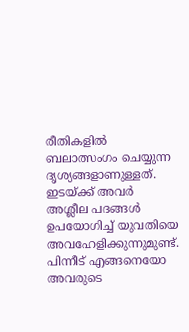രീതികളില്‍ ബലാത്സംഗം ചെയ്യുന്ന ദൃശ്യങ്ങളാണുള്ളത്. ഇടയ്ക്ക് അവര്‍ അശ്ലീല പദങ്ങള്‍ ഉപയോഗിച്ച് യുവതിയെ അവഹേളിക്കുന്നുമുണ്ട്. പിന്നീട് എങ്ങനെയോ അവരുടെ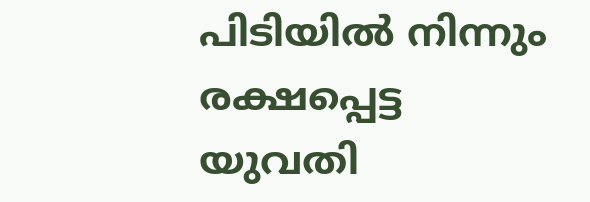പിടിയില്‍ നിന്നും രക്ഷപ്പെട്ട യുവതി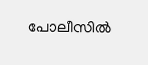പോലീസില്‍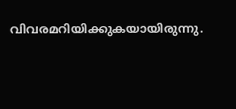വിവരമറിയിക്കുകയായിരുന്നു.